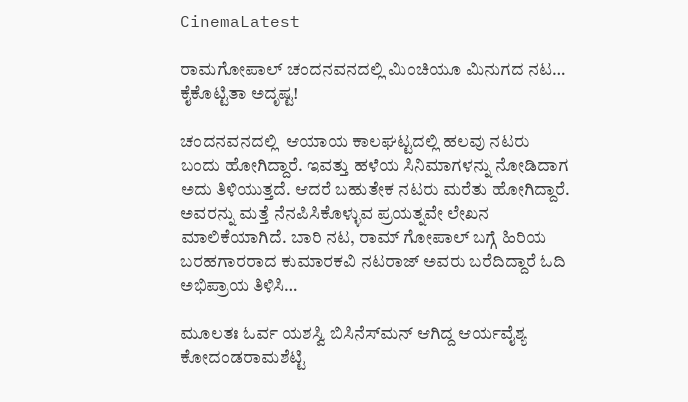CinemaLatest

ರಾಮಗೋಪಾಲ್ ಚಂದನವನದಲ್ಲಿ ಮಿಂಚಿಯೂ ಮಿನುಗದ ನಟ…  ಕೈಕೊಟ್ಟಿತಾ ಅದೃಷ್ಟ!

ಚಂದನವನದಲ್ಲಿ  ಆಯಾಯ ಕಾಲಘಟ್ಟದಲ್ಲಿ ಹಲವು ನಟರು ಬಂದು ಹೋಗಿದ್ದಾರೆ. ಇವತ್ತು ಹಳೆಯ ಸಿನಿಮಾಗಳನ್ನು ನೋಡಿದಾಗ ಅದು ತಿಳಿಯುತ್ತದೆ. ಆದರೆ ಬಹುತೇಕ ನಟರು ಮರೆತು ಹೋಗಿದ್ದಾರೆ. ಅವರನ್ನು ಮತ್ತೆ ನೆನಪಿಸಿಕೊಳ್ಳುವ ಪ್ರಯತ್ನವೇ ಲೇಖನ ಮಾಲಿಕೆಯಾಗಿದೆ. ಬಾರಿ ನಟ, ರಾಮ್ ಗೋಪಾಲ್ ಬಗ್ಗೆ ಹಿರಿಯ ಬರಹಗಾರರಾದ ಕುಮಾರಕವಿ ನಟರಾಜ್ ಅವರು ಬರೆದಿದ್ದಾರೆ ಓದಿ ಅಭಿಪ್ರಾಯ ತಿಳಿಸಿ…

ಮೂಲತಃ ಓರ್ವ ಯಶಸ್ವಿ ಬಿಸಿನೆಸ್‌ಮನ್ ಆಗಿದ್ದ ಆರ್ಯವೈಶ್ಯ ಕೋದಂಡರಾಮಶೆಟ್ಟಿ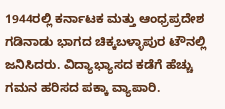1944ರಲ್ಲಿ ಕರ್ನಾಟಕ ಮತ್ತು ಆಂಧ್ರಪ್ರದೇಶ ಗಡಿನಾಡು ಭಾಗದ ಚಿಕ್ಕಬಳ್ಳಾಪುರ ಟೌನಲ್ಲಿ ಜನಿಸಿದರು. ವಿದ್ಯಾಭ್ಯಾಸದ ಕಡೆಗೆ ಹೆಚ್ಚು ಗಮನ ಹರಿಸದ ಪಕ್ಕಾ ವ್ಯಾಪಾರಿ.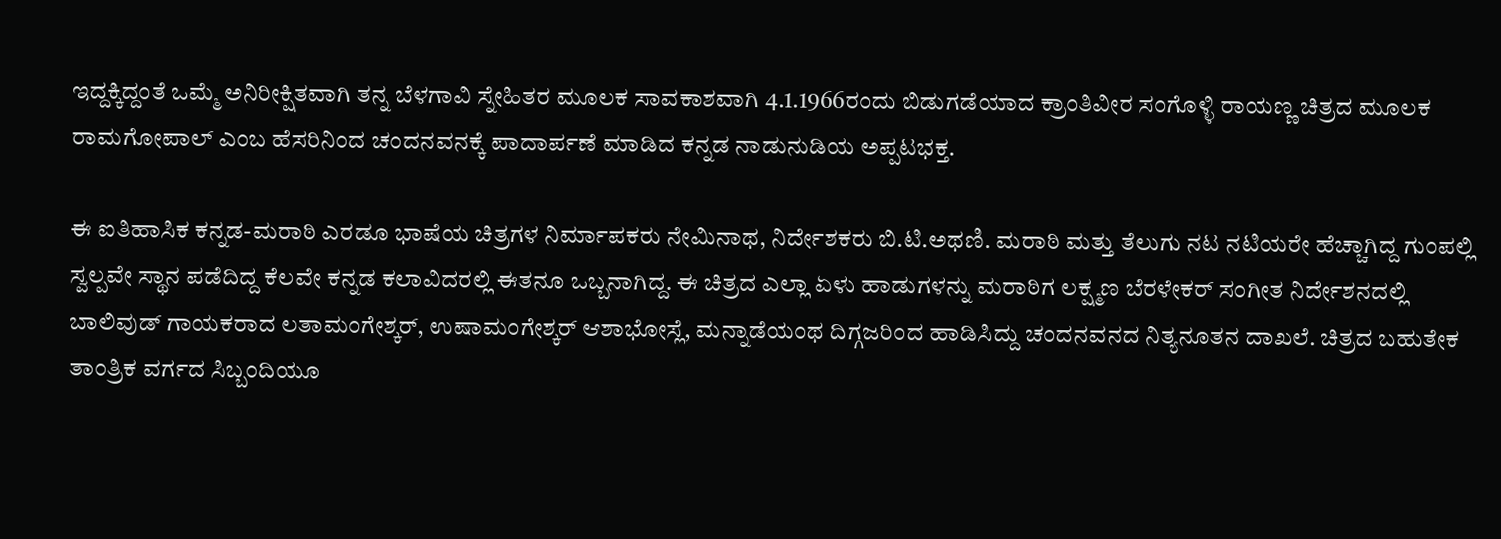ಇದ್ದಕ್ಕಿದ್ದಂತೆ ಒಮ್ಮೆ ಅನಿರೀಕ್ಷಿತವಾಗಿ ತನ್ನ ಬೆಳಗಾವಿ ಸ್ನೇಹಿತರ ಮೂಲಕ ಸಾವಕಾಶವಾಗಿ 4.1.1966ರಂದು ಬಿಡುಗಡೆಯಾದ ಕ್ರಾಂತಿವೀರ ಸಂಗೊಳ್ಳಿ ರಾಯಣ್ಣ ಚಿತ್ರದ ಮೂಲಕ ರಾಮಗೋಪಾಲ್ ಎಂಬ ಹೆಸರಿನಿಂದ ಚಂದನವನಕ್ಕೆ ಪಾದಾರ್ಪಣೆ ಮಾಡಿದ ಕನ್ನಡ ನಾಡುನುಡಿಯ ಅಪ್ಪಟಭಕ್ತ.

ಈ ಐತಿಹಾಸಿಕ ಕನ್ನಡ-ಮರಾಠಿ ಎರಡೂ ಭಾಷೆಯ ಚಿತ್ರಗಳ ನಿರ್ಮಾಪಕರು ನೇಮಿನಾಥ, ನಿರ್ದೇಶಕರು ಬಿ.ಟಿ.ಅಥಣಿ. ಮರಾಠಿ ಮತ್ತು ತೆಲುಗು ನಟ ನಟಿಯರೇ ಹೆಚ್ಚಾಗಿದ್ದ ಗುಂಪಲ್ಲಿ ಸ್ವಲ್ಪವೇ ಸ್ಥಾನ ಪಡೆದಿದ್ದ ಕೆಲವೇ ಕನ್ನಡ ಕಲಾವಿದರಲ್ಲಿ ಈತನೂ ಒಬ್ಬನಾಗಿದ್ದ. ಈ ಚಿತ್ರದ ಎಲ್ಲಾ ಏಳು ಹಾಡುಗಳನ್ನು ಮರಾಠಿಗ ಲಕ್ಷ್ಮಣ ಬೆರಳೇಕರ್ ಸಂಗೀತ ನಿರ್ದೇಶನದಲ್ಲಿ ಬಾಲಿವುಡ್ ಗಾಯಕರಾದ ಲತಾಮಂಗೇಶ್ಕರ್, ಉಷಾಮಂಗೇಶ್ಕರ್ ಆಶಾಭೋಸ್ಲೆ, ಮನ್ನಾಡೆಯಂಥ ದಿಗ್ಗಜರಿಂದ ಹಾಡಿಸಿದ್ದು ಚಂದನವನದ ನಿತ್ಯನೂತನ ದಾಖಲೆ. ಚಿತ್ರದ ಬಹುತೇಕ ತಾಂತ್ರಿಕ ವರ್ಗದ ಸಿಬ್ಬಂದಿಯೂ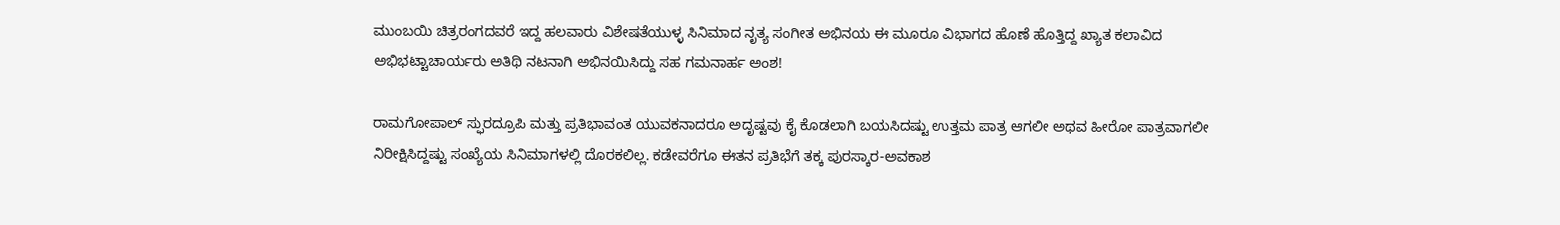ಮುಂಬಯಿ ಚಿತ್ರರಂಗದವರೆ ಇದ್ದ ಹಲವಾರು ವಿಶೇಷತೆಯುಳ್ಳ ಸಿನಿಮಾದ ನೃತ್ಯ ಸಂಗೀತ ಅಭಿನಯ ಈ ಮೂರೂ ವಿಭಾಗದ ಹೊಣೆ ಹೊತ್ತಿದ್ದ ಖ್ಯಾತ ಕಲಾವಿದ ಅಭಿಭಟ್ಟಾಚಾರ್ಯರು ಅತಿಥಿ ನಟನಾಗಿ ಅಭಿನಯಿಸಿದ್ದು ಸಹ ಗಮನಾರ್ಹ ಅಂಶ!

ರಾಮಗೋಪಾಲ್ ಸ್ಫುರದ್ರೂಪಿ ಮತ್ತು ಪ್ರತಿಭಾವಂತ ಯುವಕನಾದರೂ ಅದೃಷ್ಟವು ಕೈ ಕೊಡಲಾಗಿ ಬಯಸಿದಷ್ಟು ಉತ್ತಮ ಪಾತ್ರ ಆಗಲೀ ಅಥವ ಹೀರೋ ಪಾತ್ರವಾಗಲೀ ನಿರೀಕ್ಷಿಸಿದ್ದಷ್ಟು ಸಂಖ್ಯೆಯ ಸಿನಿಮಾಗಳಲ್ಲಿ ದೊರಕಲಿಲ್ಲ. ಕಡೇವರೆಗೂ ಈತನ ಪ್ರತಿಭೆಗೆ ತಕ್ಕ ಪುರಸ್ಕಾರ-ಅವಕಾಶ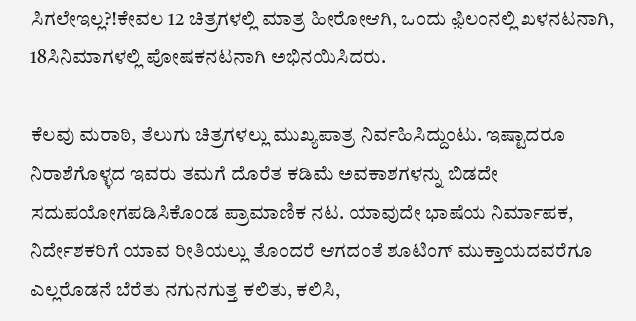ಸಿಗಲೇಇಲ್ಲ?!ಕೇವಲ 12 ಚಿತ್ರಗಳಲ್ಲಿ ಮಾತ್ರ ಹೀರೋಆಗಿ, ಒಂದು ಫ಼ಿಲಂನಲ್ಲಿ ಖಳನಟನಾಗಿ, 18ಸಿನಿಮಾಗಳಲ್ಲಿ ಪೋಷಕನಟನಾಗಿ ಅಭಿನಯಿಸಿದರು.

ಕೆಲವು ಮರಾಠಿ, ತೆಲುಗು ಚಿತ್ರಗಳಲ್ಲು ಮುಖ್ಯಪಾತ್ರ ನಿರ್ವಹಿಸಿದ್ದುಂಟು. ಇಷ್ಟಾದರೂ ನಿರಾಶೆಗೊಳ್ಳದ ಇವರು ತಮಗೆ ದೊರೆತ ಕಡಿಮೆ ಅವಕಾಶಗಳನ್ನು ಬಿಡದೇ ಸದುಪಯೋಗಪಡಿಸಿಕೊಂಡ ಪ್ರಾಮಾಣಿಕ ನಟ. ಯಾವುದೇ ಭಾಷೆಯ ನಿರ್ಮಾಪಕ, ನಿರ್ದೇಶಕರಿಗೆ ಯಾವ ರೀತಿಯಲ್ಲು ತೊಂದರೆ ಆಗದಂತೆ ಶೂಟಿಂಗ್ ಮುಕ್ತಾಯದವರೆಗೂ ಎಲ್ಲರೊಡನೆ ಬೆರೆತು ನಗುನಗುತ್ತ ಕಲಿತು, ಕಲಿಸಿ,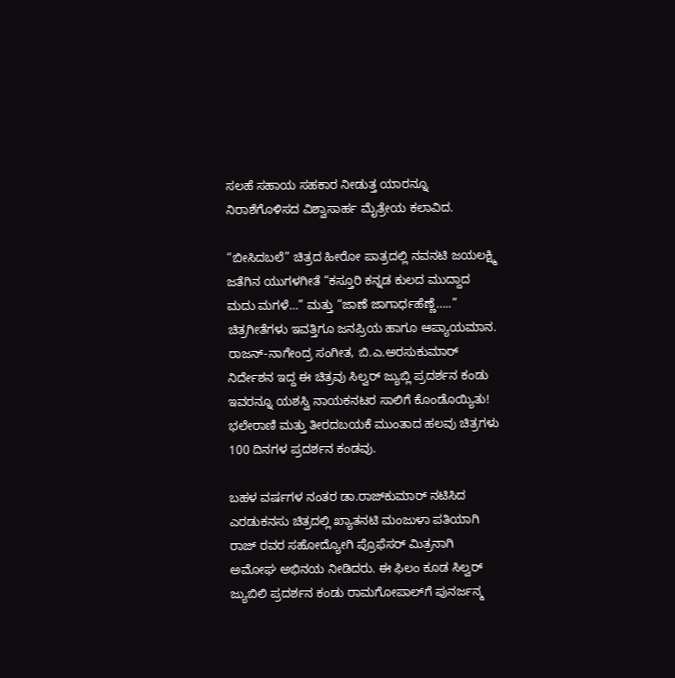ಸಲಹೆ ಸಹಾಯ ಸಹಕಾರ ನೀಡುತ್ತ ಯಾರನ್ನೂ ನಿರಾಶೆಗೊಳಿಸದ ವಿಶ್ವಾಸಾರ್ಹ ಮೈತ್ರೇಯ ಕಲಾವಿದ.

“ಬೀಸಿದಬಲೆ” ಚಿತ್ರದ ಹೀರೋ ಪಾತ್ರದಲ್ಲಿ ನವನಟಿ ಜಯಲಕ್ಷ್ಮಿ ಜತೆಗಿನ ಯುಗಳಗೀತೆ “ಕಸ್ತೂರಿ ಕನ್ನಡ ಕುಲದ ಮುದ್ದಾದ ಮದು ಮಗಳೆ…” ಮತ್ತು “ಜಾಣೆ ಜಾಗಾರ್ಧಹೆಣ್ಣೆ…..”    ಚಿತ್ರಗೀತೆಗಳು ಇವತ್ತಿಗೂ ಜನಪ್ರಿಯ ಹಾಗೂ ಆಪ್ಯಾಯಮಾನ. ರಾಜನ್‌-ನಾಗೇಂದ್ರ ಸಂಗೀತ, ಬಿ.ಎ.ಅರಸುಕುಮಾರ್ ನಿರ್ದೇಶನ ಇದ್ದ ಈ ಚಿತ್ರವು ಸಿಲ್ವರ್‌ ಜ್ಯುಬ್ಲಿ ಪ್ರದರ್ಶನ ಕಂಡು ಇವರನ್ನೂ ಯಶಸ್ವಿ ನಾಯಕನಟರ ಸಾಲಿಗೆ ಕೊಂಡೊಯ್ಯಿತು! ಭಲೇರಾಣಿ ಮತ್ತು ತೀರದಬಯಕೆ ಮುಂತಾದ ಹಲವು ಚಿತ್ರಗಳು 100 ದಿನಗಳ ಪ್ರದರ್ಶನ ಕಂಡವು.

ಬಹಳ ವರ್ಷಗಳ ನಂತರ ಡಾ.ರಾಜ್‍ಕುಮಾರ್ ನಟಿಸಿದ ಎರಡುಕನಸು ಚಿತ್ರದಲ್ಲಿ ಖ್ಯಾತನಟಿ ಮಂಜುಳಾ ಪತಿಯಾಗಿ ರಾಜ್ ರವರ ಸಹೋದ್ಯೋಗಿ ಪ್ರೊಫೆಸರ್ ಮಿತ್ರನಾಗಿ ಅಮೋಘ ಅಭಿನಯ ನೀಡಿದರು. ಈ ಫಿಲಂ ಕೂಡ ಸಿಲ್ವರ್‌ ಜ್ಯುಬಿಲಿ ಪ್ರದರ್ಶನ ಕಂಡು ರಾಮಗೋಪಾಲ್‌ಗೆ ಪುನರ್ಜನ್ಮ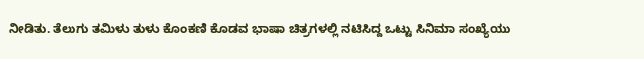ನೀಡಿತು. ತೆಲುಗು ತಮಿಳು ತುಳು ಕೊಂಕಣಿ ಕೊಡವ ಭಾಷಾ ಚಿತ್ರಗಳಲ್ಲಿ ನಟಿಸಿದ್ದ ಒಟ್ಟು ಸಿನಿಮಾ ಸಂಖ್ಯೆಯು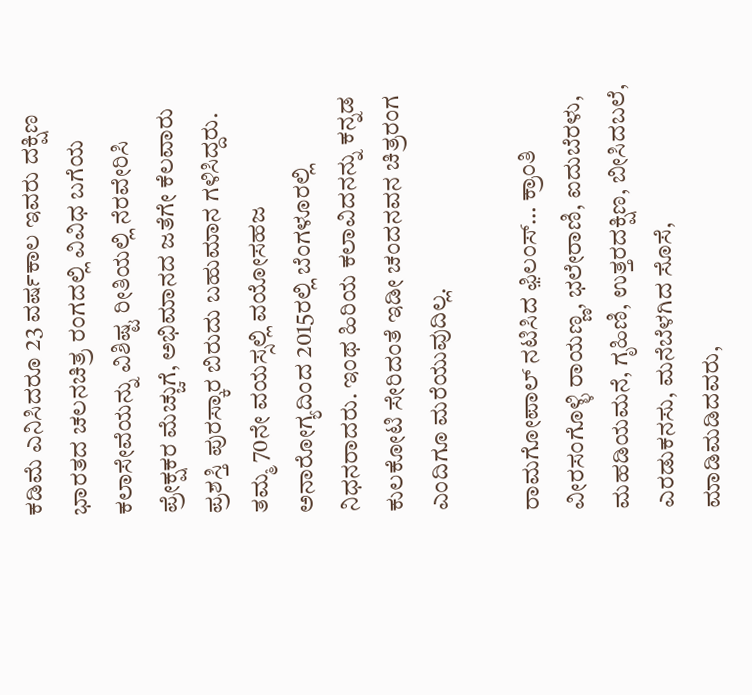ಕಡಿಮೆ ಎನಿಸಿದರೂ 23 ವರ್ಷಕಾಲ ಇವರು ದಕ್ಷಿಣ ಭಾರತದ ಚಲನಚಿತ್ರ ರಂಗದಲ್ಲಿ ವಿವಿಧ ಬಗೆಯ ಕಲಾಸೇವೆಯನ್ನು ವಿಶಿಷ್ಟ ರೀತಿಯಲ್ಲಿ ನೆರವೇರಿಸಿ ಪ್ರೇಕ್ಷಕರ ಮೆಚ್ಚುಗೆ, ಅಭಿಮಾನದ ಜತೆಗೇ ಕೆಲವಾರು ಪ್ರಶಸ್ತಿ ಪುರಸ್ಕಾರ ಬಿರುದು ಬಹುಮಾನ ಗಳಿಸಿದ್ದರು. ತಮ್ಮ 70ನೇ ವಯಸ್ಸಲ್ಲಿ ವಯೋಸಹಜ ಅನಾರೋಗ್ಯದಿಂದ 2015ರಲ್ಲಿ ಬೆಂಗಳೂರಲ್ಲಿ ನಿಧನರಾದರು. ಇಂಥ ಹಿರಿಯ ಕಲಾವಿದನನ್ನು ಕನ್ನಡ ಕುಲಕೋಟಿ ಸೇರಿದಂತೆ ಇಡೀ ಚಂದನವನ ಚಿತ್ರರಂಗ ಎಂದಿಗೂ ಮರೆಯುವುದಿಲ್ಲ.

ರಾಮಗೋಪಾಲ್ ನಟಿಸಿದ ಫ಼ಿಲಂಸ್… ಕ್ರಾಂತಿ ವೀರಸಂಗೊಳ್ಳಿ ರಾಯಣ್ಣ, ಭಲೇರಾಣಿ, ಐದುಬೆರಳು, ಮಹಡಿಯಮನೆ, ಗೃಹಿಣಿ, ಉತ್ತರದಕ್ಷಿಣ, ಬೀಸಿದಬಲೆ, ಎರಡುಕನಸು, ಮನೆಬೆಳಗಿದ ಸೊಸೆ, ಮಾಡಿಮಡಿದವರು,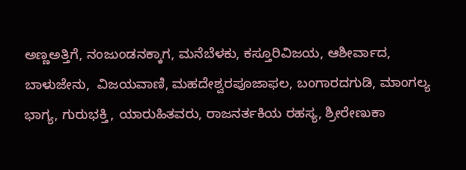ಅಣ್ಣಅತ್ತಿಗೆ, ನಂಜುಂಡನಕ್ಕಾಗ, ಮನೆಬೆಳಕು, ಕಸ್ತೂರಿವಿಜಯ, ಆಶೀರ್ವಾದ, ಬಾಳುಜೇನು,  ವಿಜಯವಾಣಿ, ಮಹದೇಶ್ವರಪೂಜಾಫಲ, ಬಂಗಾರದಗುಡಿ, ಮಾಂಗಲ್ಯ ಭಾಗ್ಯ, ಗುರುಭಕ್ತಿ, ಯಾರುಹಿತವರು, ರಾಜನರ್ತಕಿಯ ರಹಸ್ಯ, ಶ್ರೀರೇಣುಕಾ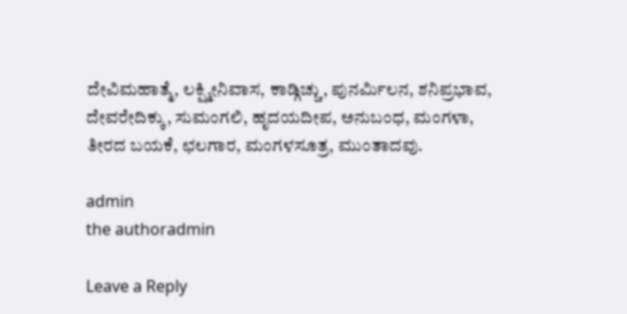ದೇವಿಮಹಾತ್ಮೆ, ಲಕ್ಷ್ಮೀನಿವಾಸ, ಕಾಡ್ಗಿಚ್ಚು, ಪುನರ್ಮಿಲನ, ಶನಿಪ್ರಭಾವ,  ದೇವರೇದಿಕ್ಕು, ಸುಮಂಗಲಿ, ಹೃದಯದೀಪ, ಅನುಬಂಧ, ಮಂಗಳಾ, ತೀರದ ಬಯಕೆ, ಛಲಗಾರ, ಮಂಗಳಸೂತ್ರ, ಮುಂತಾದವು.

admin
the authoradmin

Leave a Reply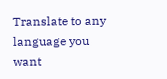Translate to any language you want